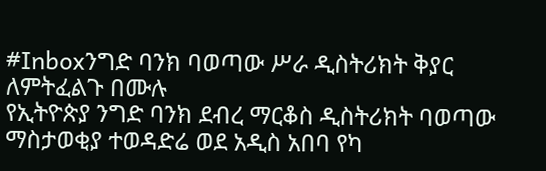#Inboxንግድ ባንክ ባወጣው ሥራ ዲስትሪክት ቅያር ለምትፈልጉ በሙሉ
የኢትዮጵያ ንግድ ባንክ ደብረ ማርቆስ ዲስትሪክት ባወጣው ማስታወቂያ ተወዳድሬ ወደ አዲስ አበባ የካ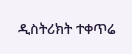ዲስትሪክት ተቀጥሬ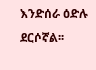እንድሰራ ዕድሉ ደርሶኛል፡፡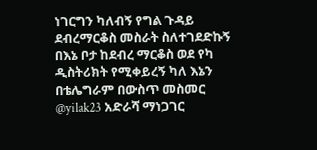ነገርግን ካለብኝ የግል ጉዳይ ደብረማርቆስ መስራት ስለተገደድኩኝ በእኔ ቦታ ከደብረ ማርቆስ ወደ የካ ዲስትሪክት የሚቀይረኝ ካለ እኔን በቴሌግራም በውስጥ መስመር
@yilak23 አድራሻ ማነጋገር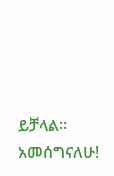ይቻላል። አመሰግናለሁ!